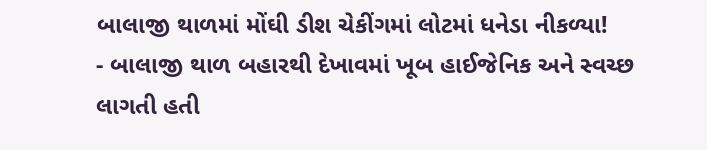બાલાજી થાળમાં મોંઘી ડીશ ચેકીંગમાં લોટમાં ધનેડા નીકળ્યા!
- બાલાજી થાળ બહારથી દેખાવમાં ખૂબ હાઈજેનિક અને સ્વચ્છ લાગતી હતી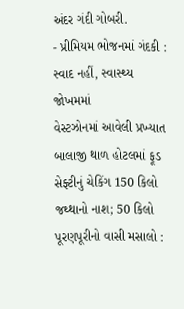અંદર ગંદી ગોબરી.
- પ્રીમિયમ ભોજનમાં ગંદકી : સ્વાદ નહીં, સ્વાસ્થ્ય જોખમમાં
વેસ્ટઝોનમાં આવેલી પ્રખ્યાત બાલાજી થાળ હોટલમાં ફૂડ સેફ્ટીનું ચેકિંગ 150 કિલો જથ્થાનો નાશ; 50 કિલો પૂરણપૂરીનો વાસી મસાલો :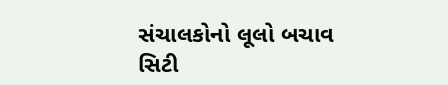સંચાલકોનો લૂલો બચાવ
સિટી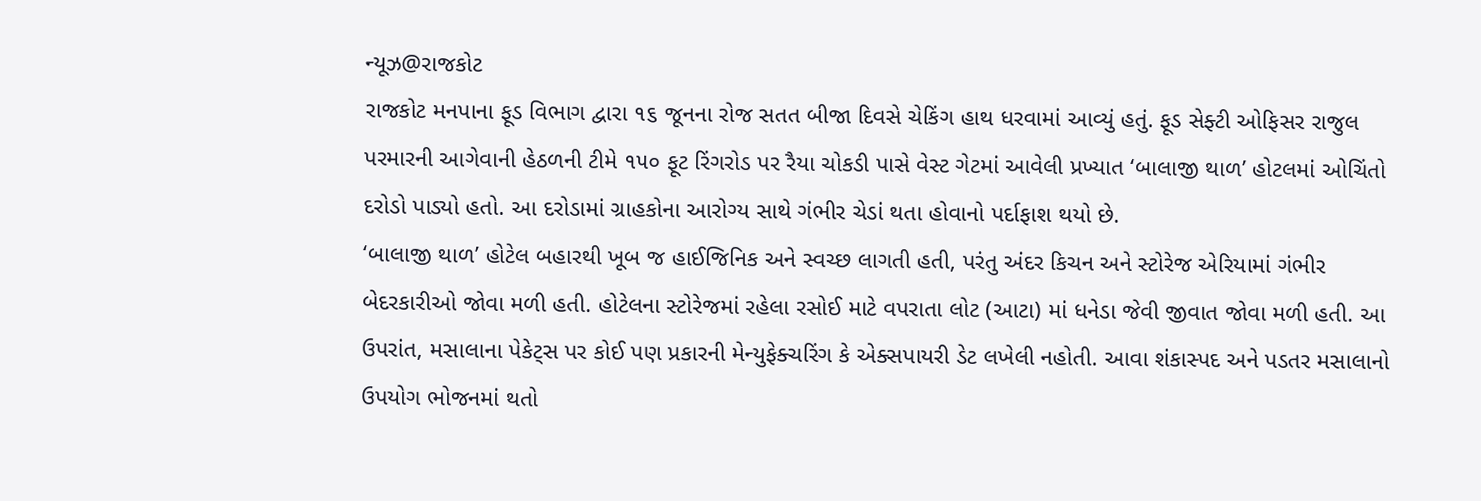ન્યૂઝ@રાજકોટ
રાજકોટ મનપાના ફૂડ વિભાગ દ્વારા ૧૬ જૂનના રોજ સતત બીજા દિવસે ચેકિંગ હાથ ધરવામાં આવ્યું હતું. ફૂડ સેફ્ટી ઓફિસર રાજુલ પરમારની આગેવાની હેઠળની ટીમે ૧૫૦ ફૂટ રિંગરોડ પર રૈયા ચોકડી પાસે વેસ્ટ ગેટમાં આવેલી પ્રખ્યાત ‘બાલાજી થાળ’ હોટલમાં ઓચિંતો દરોડો પાડ્યો હતો. આ દરોડામાં ગ્રાહકોના આરોગ્ય સાથે ગંભીર ચેડાં થતા હોવાનો પર્દાફાશ થયો છે.
‘બાલાજી થાળ’ હોટેલ બહારથી ખૂબ જ હાઈજિનિક અને સ્વચ્છ લાગતી હતી, પરંતુ અંદર કિચન અને સ્ટોરેજ એરિયામાં ગંભીર બેદરકારીઓ જોવા મળી હતી. હોટેલના સ્ટોરેજમાં રહેલા રસોઈ માટે વપરાતા લોટ (આટા) માં ધનેડા જેવી જીવાત જોવા મળી હતી. આ ઉપરાંત, મસાલાના પેકેટ્સ પર કોઈ પણ પ્રકારની મેન્યુફેક્ચરિંગ કે એક્સપાયરી ડેટ લખેલી નહોતી. આવા શંકાસ્પદ અને પડતર મસાલાનો ઉપયોગ ભોજનમાં થતો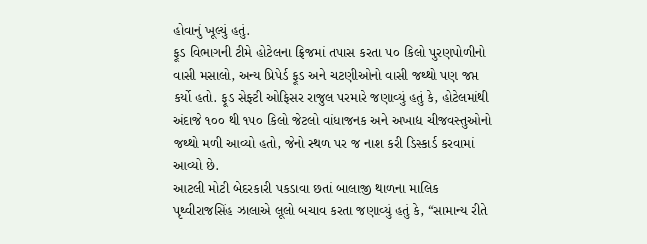હોવાનું ખૂલ્યું હતું.
ફૂડ વિભાગની ટીમે હોટેલના ફ્રિજમાં તપાસ કરતા ૫૦ કિલો પુરણપોળીનો વાસી મસાલો, અન્ય પ્રિપેર્ડ ફૂડ અને ચટણીઓનો વાસી જથ્થો પણ જપ્ત કર્યો હતો. ફૂડ સેફ્ટી ઓફિસર રાજુલ પરમારે જણાવ્યું હતું કે, હોટેલમાંથી અંદાજે ૧૦૦ થી ૧૫૦ કિલો જેટલો વાંધાજનક અને અખાદ્ય ચીજવસ્તુઓનો જથ્થો મળી આવ્યો હતો, જેનો સ્થળ પર જ નાશ કરી ડિસ્કાર્ડ કરવામાં આવ્યો છે.
આટલી મોટી બેદરકારી પકડાવા છતાં બાલાજી થાળના માલિક પૃથ્વીરાજસિંહ ઝાલાએ લૂલો બચાવ કરતા જણાવ્યું હતું કે, “સામાન્ય રીતે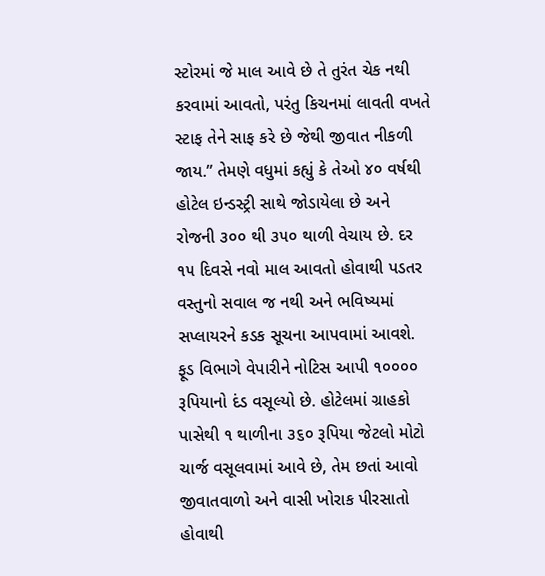સ્ટોરમાં જે માલ આવે છે તે તુરંત ચેક નથી કરવામાં આવતો, પરંતુ કિચનમાં લાવતી વખતે સ્ટાફ તેને સાફ કરે છે જેથી જીવાત નીકળી જાય.” તેમણે વધુમાં કહ્યું કે તેઓ ૪૦ વર્ષથી હોટેલ ઇન્ડસ્ટ્રી સાથે જોડાયેલા છે અને રોજની ૩૦૦ થી ૩૫૦ થાળી વેચાય છે. દર ૧૫ દિવસે નવો માલ આવતો હોવાથી પડતર વસ્તુનો સવાલ જ નથી અને ભવિષ્યમાં સપ્લાયરને કડક સૂચના આપવામાં આવશે.
ફૂડ વિભાગે વેપારીને નોટિસ આપી ૧૦૦૦૦ રૂપિયાનો દંડ વસૂલ્યો છે. હોટેલમાં ગ્રાહકો પાસેથી ૧ થાળીના ૩૬૦ રૂપિયા જેટલો મોટો ચાર્જ વસૂલવામાં આવે છે, તેમ છતાં આવો જીવાતવાળો અને વાસી ખોરાક પીરસાતો હોવાથી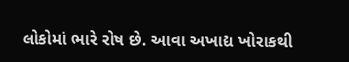લોકોમાં ભારે રોષ છે. આવા અખાદ્ય ખોરાકથી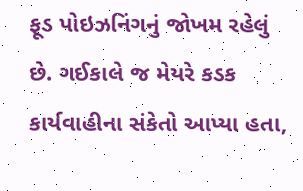ફૂડ પોઇઝનિંગનું જોખમ રહેલું છે. ગઈકાલે જ મેયરે કડક કાર્યવાહીના સંકેતો આપ્યા હતા,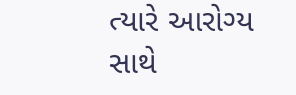ત્યારે આરોગ્ય સાથે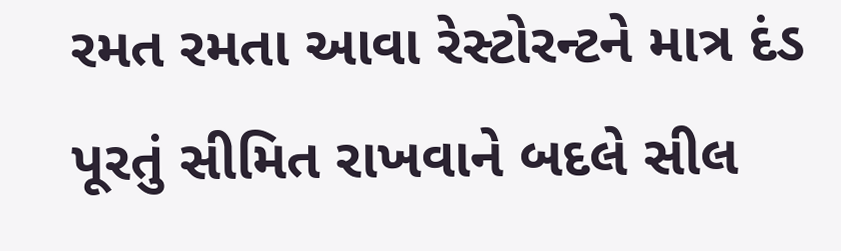રમત રમતા આવા રેસ્ટોરન્ટને માત્ર દંડ પૂરતું સીમિત રાખવાને બદલે સીલ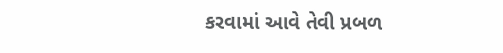કરવામાં આવે તેવી પ્રબળ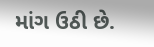માંગ ઉઠી છે.